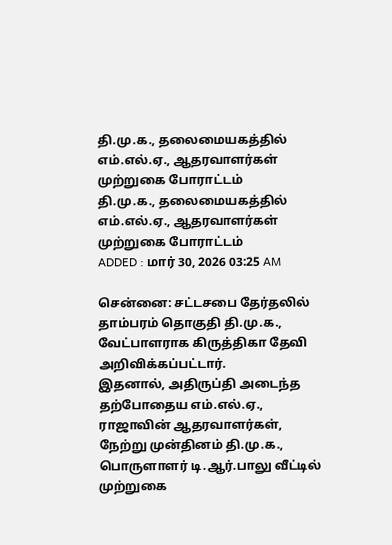தி.மு.க., தலைமையகத்தில் எம்.எல்.ஏ., ஆதரவாளர்கள் முற்றுகை போராட்டம்
தி.மு.க., தலைமையகத்தில் எம்.எல்.ஏ., ஆதரவாளர்கள் முற்றுகை போராட்டம்
ADDED : மார் 30, 2026 03:25 AM

சென்னை: சட்டசபை தேர்தலில் தாம்பரம் தொகுதி தி.மு.க., வேட்பாளராக கிருத்திகா தேவி அறிவிக்கப்பட்டார்.
இதனால், அதிருப்தி அடைந்த தற்போதைய எம்.எல்.ஏ., ராஜாவின் ஆதரவாளர்கள், நேற்று முன்தினம் தி.மு.க., பொருளாளர் டி.ஆர்.பாலு வீட்டில் முற்றுகை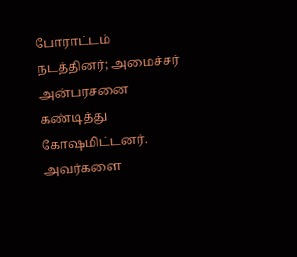போராட்டம் நடத்தினர்; அமைச்சர் அன்பரசனை கண்டித்து கோஷமிட்டனர்.
அவர்களை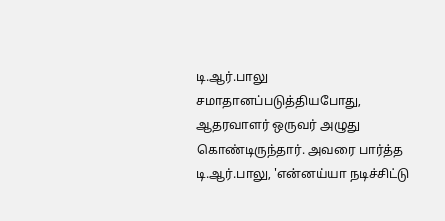டி.ஆர்.பாலு சமாதானப்படுத்தியபோது, ஆதரவாளர் ஒருவர் அழுது கொண்டிருந்தார். அவரை பார்த்த டி.ஆர்.பாலு, 'என்னய்யா நடிச்சிட்டு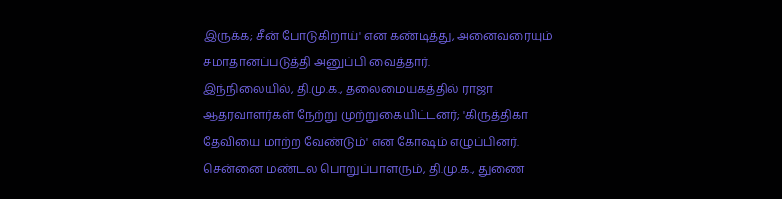இருக்க; சீன் போடுகிறாய்' என கண்டித்து, அனைவரையும் சமாதானப்படுத்தி அனுப்பி வைத்தார்.
இந்நிலையில், தி.மு.க., தலைமையகத்தில் ராஜா ஆதரவாளர்கள் நேற்று முற்றுகையிட்டனர்; 'கிருத்திகா தேவியை மாற்ற வேண்டும்' என கோஷம் எழுப்பினர்.
சென்னை மண்டல பொறுப்பாளரும், தி.மு.க., துணை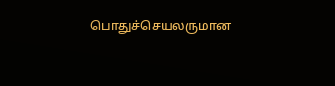பொதுச்செயலருமான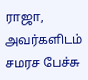ராஜா, அவர்களிடம் சமரச பேச்சு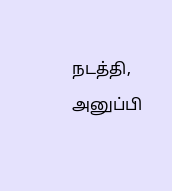நடத்தி, அனுப்பி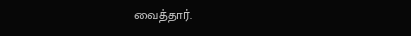வைத்தார்.